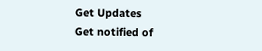Get Updates
Get notified of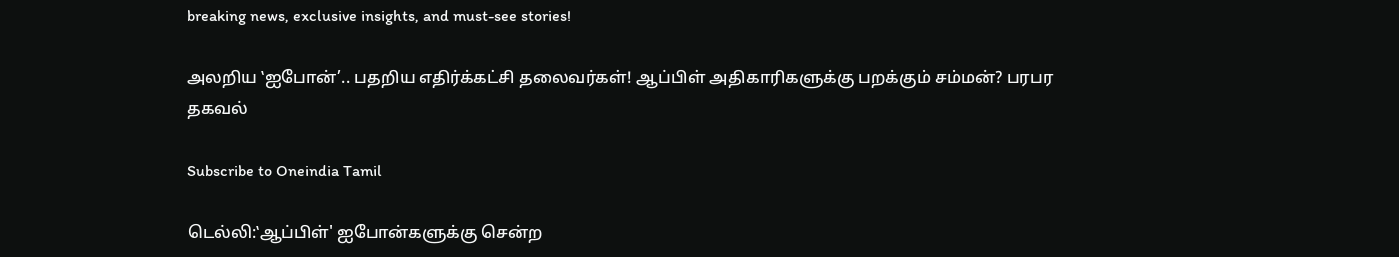breaking news, exclusive insights, and must-see stories!

அலறிய ‛ஐபோன்’.. பதறிய எதிர்க்கட்சி தலைவர்கள்! ஆப்பிள் அதிகாரிகளுக்கு பறக்கும் சம்மன்? பரபர தகவல்

Subscribe to Oneindia Tamil

டெல்லி:‛ஆப்பிள்' ஐபோன்களுக்கு சென்ற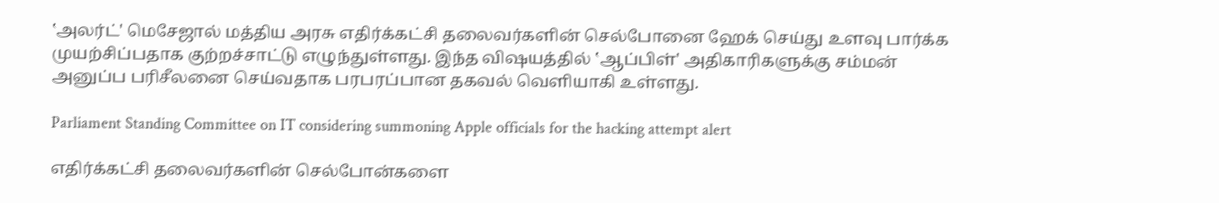‛அலர்ட்' மெசேஜால் மத்திய அரசு எதிர்க்கட்சி தலைவர்களின் செல்போனை ஹேக் செய்து உளவு பார்க்க முயற்சிப்பதாக குற்றச்சாட்டு எழுந்துள்ளது. இந்த விஷயத்தில் ‛ஆப்பிள்' அதிகாரிகளுக்கு சம்மன் அனுப்ப பரிசீலனை செய்வதாக பரபரப்பான தகவல் வெளியாகி உள்ளது.

Parliament Standing Committee on IT considering summoning Apple officials for the hacking attempt alert

எதிர்க்கட்சி தலைவர்களின் செல்போன்களை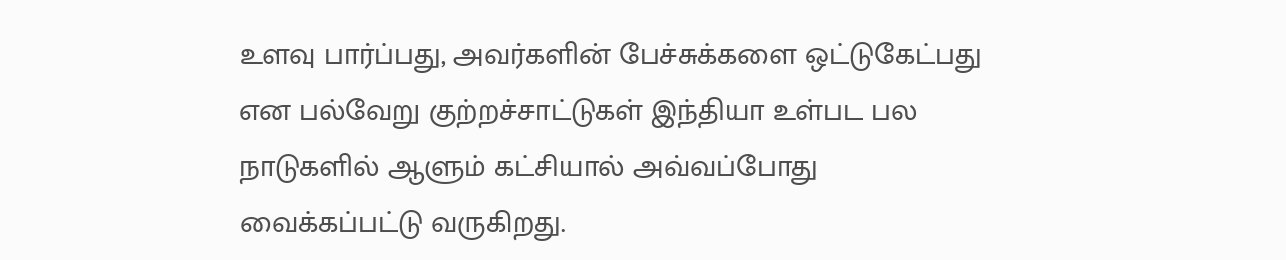உளவு பார்ப்பது, அவர்களின் பேச்சுக்களை ஒட்டுகேட்பது என பல்வேறு குற்றச்சாட்டுகள் இந்தியா உள்பட பல நாடுகளில் ஆளும் கட்சியால் அவ்வப்போது வைக்கப்பட்டு வருகிறது.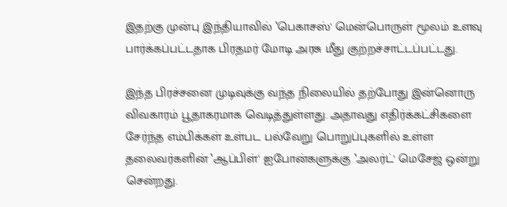இதற்கு முன்பு இந்தியாவில் ‛பெகாசஸ்' மென்பொருள் மூலம் உளவு பார்க்கப்பட்டதாக பிரதமர் மோடி அரசு மீது குற்றச்சாட்டப்பட்டது.

இந்த பிரச்சனை முடிவுக்கு வந்த நிலையில் தற்போது இன்னொரு விவகாரம் பூதாகரமாக வெடித்துள்ளது. அதாவது எதிர்க்கட்சிகளை சேர்ந்த எம்பிக்கள் உள்பட பல்வேறு பொறுப்புகளில் உள்ள தலைவர்களின் ‛ஆப்பிள்' ஐபோன்களுக்கு ‛அலர்ட்' மெசேஜ் ஒன்று சென்றது.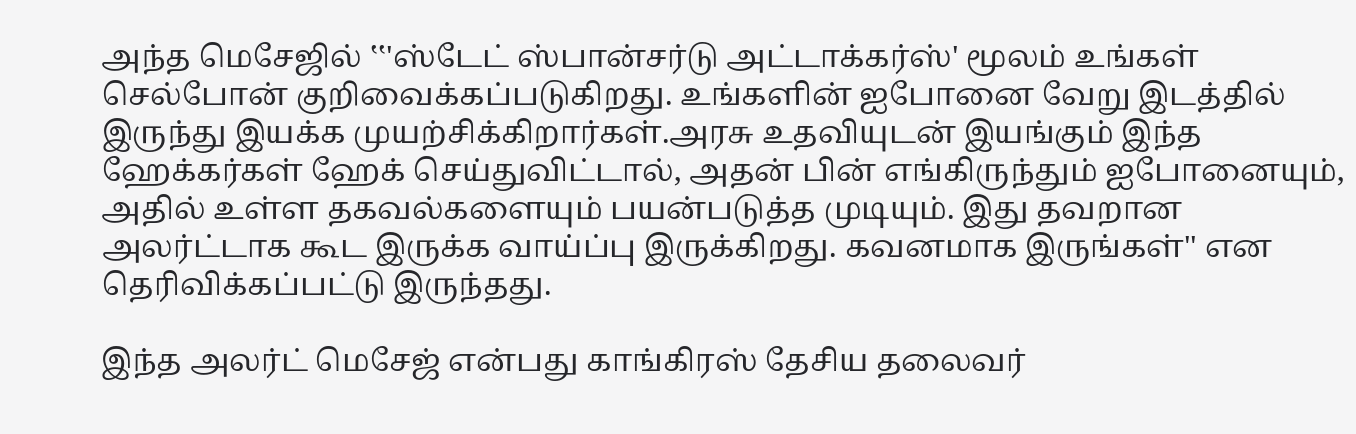அந்த மெசேஜில் ‛‛'ஸ்டேட் ஸ்பான்சர்டு அட்டாக்கர்ஸ்' மூலம் உங்கள் செல்போன் குறிவைக்கப்படுகிறது. உங்களின் ஐபோனை வேறு இடத்தில் இருந்து இயக்க முயற்சிக்கிறார்கள்.அரசு உதவியுடன் இயங்கும் இந்த ஹேக்கர்கள் ஹேக் செய்துவிட்டால், அதன் பின் எங்கிருந்தும் ஐபோனையும், அதில் உள்ள தகவல்களையும் பயன்படுத்த முடியும். இது தவறான அலர்ட்டாக கூட இருக்க வாய்ப்பு இருக்கிறது. கவனமாக இருங்கள்'' என தெரிவிக்கப்பட்டு இருந்தது.

இந்த அலர்ட் மெசேஜ் என்பது காங்கிரஸ் தேசிய தலைவர்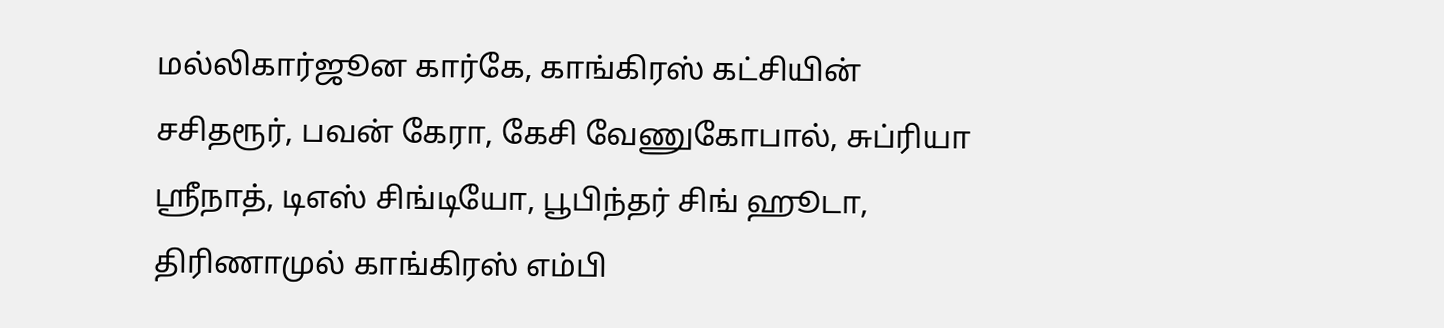மல்லிகார்ஜூன கார்கே, காங்கிரஸ் கட்சியின் சசிதரூர், பவன் கேரா, கேசி வேணுகோபால், சுப்ரியா ஸ்ரீநாத், டிஎஸ் சிங்டியோ, பூபிந்தர் சிங் ஹூடா, திரிணாமுல் காங்கிரஸ் எம்பி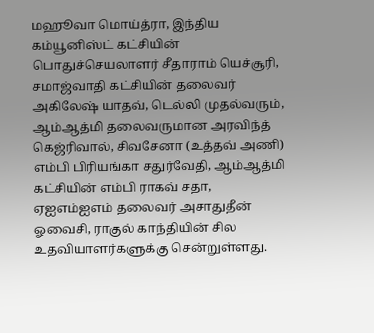மஹூவா மொய்த்ரா, இந்திய கம்யூனிஸ்ட் கட்சியின் பொதுச்செயலாளர் சீதாராம் யெச்சூரி, சமாஜ்வாதி கட்சியின் தலைவர் அகிலேஷ் யாதவ், டெல்லி முதல்வரும், ஆம்ஆத்மி தலைவருமான அரவிந்த் கெஜ்ரிவால், சிவசேனா (உத்தவ் அணி) எம்பி பிரியங்கா சதுர்வேதி, ஆம்ஆத்மி கட்சியின் எம்பி ராகவ் சதா, ஏஐஎம்ஐஎம் தலைவர் அசாதுதீன் ஓவைசி, ராகுல் காந்தியின் சில உதவியாளர்களுக்கு சென்றுள்ளது.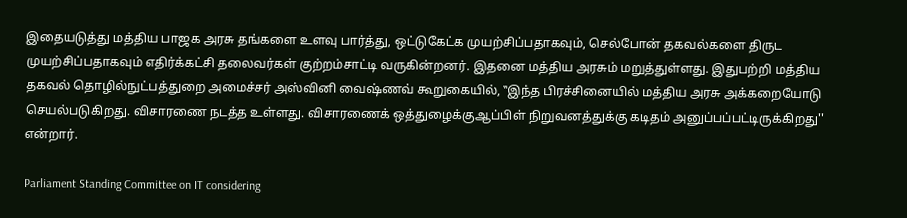இதையடுத்து மத்திய பாஜக அரசு தங்களை உளவு பார்த்து, ஒட்டுகேட்க முயற்சிப்பதாகவும், செல்போன் தகவல்களை திருட முயற்சிப்பதாகவும் எதிர்க்கட்சி தலைவர்கள் குற்றம்சாட்டி வருகின்றனர். இதனை மத்திய அரசும் மறுத்துள்ளது. இதுபற்றி மத்திய தகவல் தொழில்நுட்பத்துறை அமைச்சர் அஸ்வினி வைஷ்ணவ் கூறுகையில், ‛‛இந்த பிரச்சினையில் மத்திய அரசு அக்கறையோடு செயல்படுகிறது. விசாரணை நடத்த உள்ளது. விசாரணைக் ஒத்துழைக்குஆப்பிள் நிறுவனத்துக்கு கடிதம் அனுப்பப்பட்டிருக்கிறது'' என்றார்.

Parliament Standing Committee on IT considering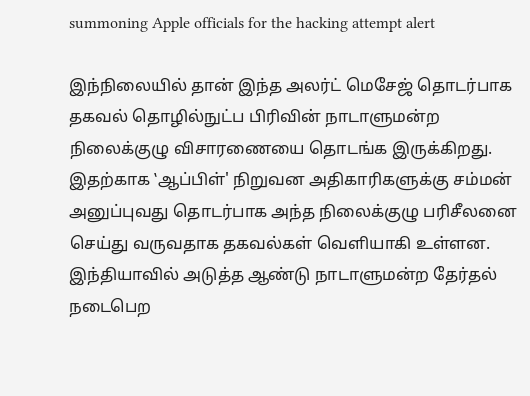summoning Apple officials for the hacking attempt alert

இந்நிலையில் தான் இந்த அலர்ட் மெசேஜ் தொடர்பாக தகவல் தொழில்நுட்ப பிரிவின் நாடாளுமன்ற நிலைக்குழு விசாரணையை தொடங்க இருக்கிறது. இதற்காக ‛ஆப்பிள்' நிறுவன அதிகாரிகளுக்கு சம்மன் அனுப்புவது தொடர்பாக அந்த நிலைக்குழு பரிசீலனை செய்து வருவதாக தகவல்கள் வெளியாகி உள்ளன. இந்தியாவில் அடுத்த ஆண்டு நாடாளுமன்ற தேர்தல் நடைபெற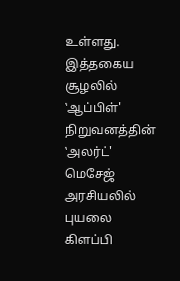உள்ளது. இத்தகைய சூழலில் ‛ஆப்பிள்' நிறுவனத்தின் ‛அலர்ட்' மெசேஜ் அரசியலில் புயலை கிளப்பி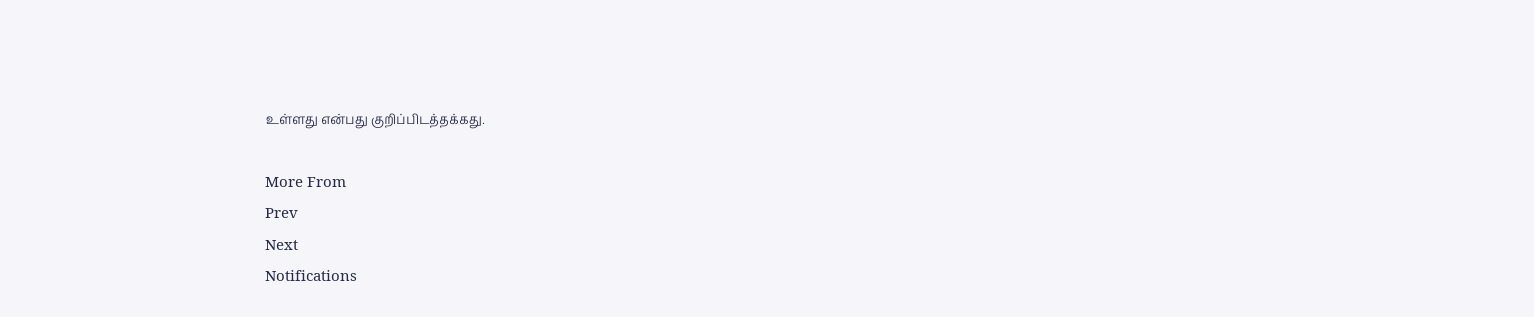உள்ளது என்பது குறிப்பிடத்தக்கது.

More From
Prev
Next
Notifications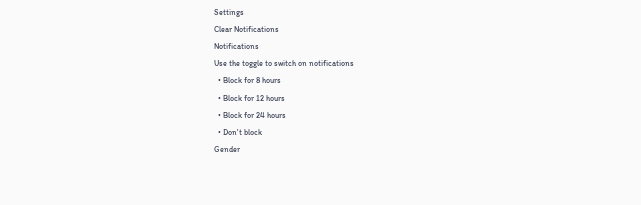Settings
Clear Notifications
Notifications
Use the toggle to switch on notifications
  • Block for 8 hours
  • Block for 12 hours
  • Block for 24 hours
  • Don't block
Gender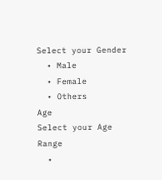Select your Gender
  • Male
  • Female
  • Others
Age
Select your Age Range
  •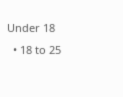Under 18
  • 18 to 25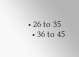• 26 to 35
  • 36 to 45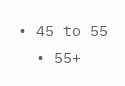• 45 to 55
  • 55+